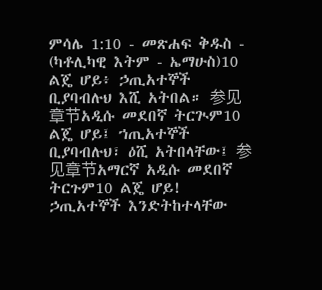ምሳሌ 1:10 - መጽሐፍ ቅዱስ - (ካቶሊካዊ እትም - ኤማሁስ)10 ልጄ ሆይ፥ ኃጢአተኞች ቢያባብሉህ እሺ አትበል። 参见章节አዲሱ መደበኛ ትርጒም10 ልጄ ሆይ፤ ኀጢአተኞች ቢያባብሉህ፣ ዕሺ አትበላቸው፤ 参见章节አማርኛ አዲሱ መደበኛ ትርጉም10 ልጄ ሆይ! ኃጢአተኞች እንድትከተላቸው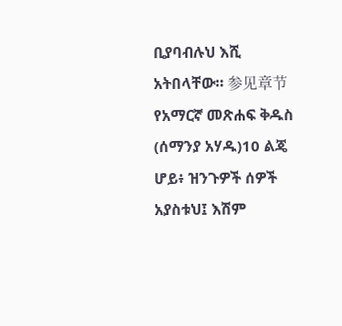ቢያባብሉህ እሺ አትበላቸው። 参见章节የአማርኛ መጽሐፍ ቅዱስ (ሰማንያ አሃዱ)10 ልጄ ሆይ፥ ዝንጉዎች ሰዎች አያስቱህ፤ እሽም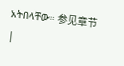አትበላቸው። 参见章节 |